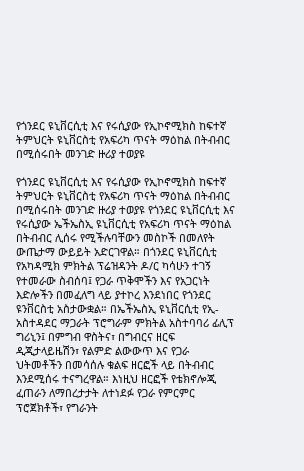የጎንደር ዩኒቨርሲቲ እና የሩሲያው የኢኮኖሚክስ ከፍተኛ ትምህርት ዩኒቨርስቲ የአፍሪካ ጥናት ማዕከል በትብብር በሚሰሩበት መንገድ ዙሪያ ተወያዩ

የጎንደር ዩኒቨርሲቲ እና የሩሲያው የኢኮኖሚክስ ከፍተኛ ትምህርት ዩኒቨርስቲ የአፍሪካ ጥናት ማዕከል በትብብር በሚሰሩበት መንገድ ዙሪያ ተወያዩ የጎንደር ዩኒቨርሲቲ እና የሩሲያው ኤችኤስኢ ዩኒቨርሲቲ የአፍሪካ ጥናት ማዕከል በትብብር ሊሰሩ የሚችሉባቸውን መስኮች በመለየት ውጤታማ ውይይት አድርገዋል። በጎንደር ዩኒቨርሲቲ የአካዳሚክ ምክትል ፕሬዝዳንት ዶ/ር ካሳሁን ተገኝ የተመራው ስብሰባ፤ የጋራ ጥቅሞችን እና የአጋርነት እድሎችን በመፈለግ ላይ ያተኮረ እንደነበር የጎንደር ዩንቨርስቲ አስታውቋል። በኤችኤስኢ ዩኒቨርሲቲ የኢ-አስተዳደር ማጋራት ፕሮግራም ምክትል አስተባባሪ ፊሊፕ ግሪኒን፤ በምግብ ዋስትና፣ በግብርና ዘርፍ ዲጂታላይዜሽን፣ የልምድ ልውውጥ እና የጋራ ህትመቶችን በመሳሰሉ ቁልፍ ዘርፎች ላይ በትብብር እንደሚሰሩ ተናግረዋል። እነዚህ ዘርፎች የቴክኖሎጂ ፈጠራን ለማበረታታት ለተነደፉ የጋራ የምርምር ፕሮጀክቶች፣ የግራንት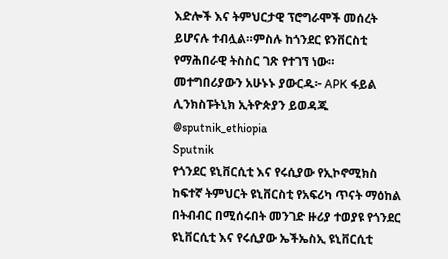እድሎች እና ትምህርታዊ ፕሮግራሞች መሰረት ይሆናሉ ተብሏል።ምስሉ ከጎንደር ዩንቨርስቲ የማሕበራዊ ትስስር ገጽ የተገኘ ነው። መተግበሪያውን አሁኑኑ ያውርዱ፦ APK ፋይል ሊንክስፑትኒክ ኢትዮጵያን ይወዳጁ @sputnik_ethiopia
Sputnik
የጎንደር ዩኒቨርሲቲ እና የሩሲያው የኢኮኖሚክስ ከፍተኛ ትምህርት ዩኒቨርስቲ የአፍሪካ ጥናት ማዕከል በትብብር በሚሰሩበት መንገድ ዙሪያ ተወያዩ የጎንደር ዩኒቨርሲቲ እና የሩሲያው ኤችኤስኢ ዩኒቨርሲቲ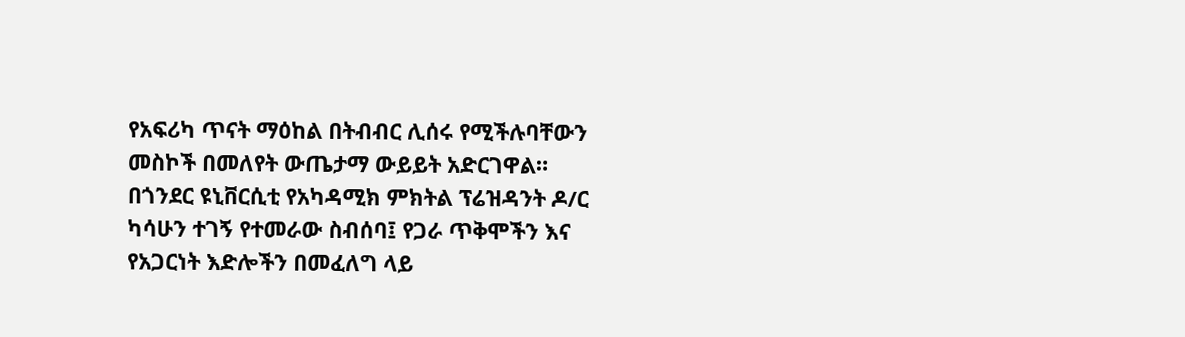የአፍሪካ ጥናት ማዕከል በትብብር ሊሰሩ የሚችሉባቸውን መስኮች በመለየት ውጤታማ ውይይት አድርገዋል። በጎንደር ዩኒቨርሲቲ የአካዳሚክ ምክትል ፕሬዝዳንት ዶ/ር ካሳሁን ተገኝ የተመራው ስብሰባ፤ የጋራ ጥቅሞችን እና የአጋርነት እድሎችን በመፈለግ ላይ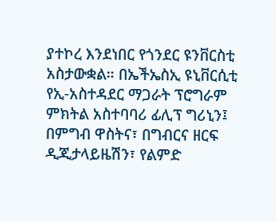ያተኮረ እንደነበር የጎንደር ዩንቨርስቲ አስታውቋል። በኤችኤስኢ ዩኒቨርሲቲ የኢ-አስተዳደር ማጋራት ፕሮግራም ምክትል አስተባባሪ ፊሊፕ ግሪኒን፤ በምግብ ዋስትና፣ በግብርና ዘርፍ ዲጂታላይዜሽን፣ የልምድ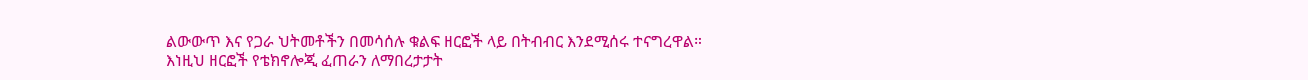ልውውጥ እና የጋራ ህትመቶችን በመሳሰሉ ቁልፍ ዘርፎች ላይ በትብብር እንደሚሰሩ ተናግረዋል። እነዚህ ዘርፎች የቴክኖሎጂ ፈጠራን ለማበረታታት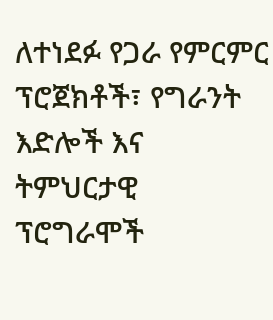ለተነደፉ የጋራ የምርምር ፕሮጀክቶች፣ የግራንት እድሎች እና ትምህርታዊ ፕሮግራሞች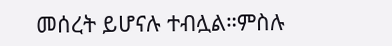መሰረት ይሆናሉ ተብሏል።ምስሉ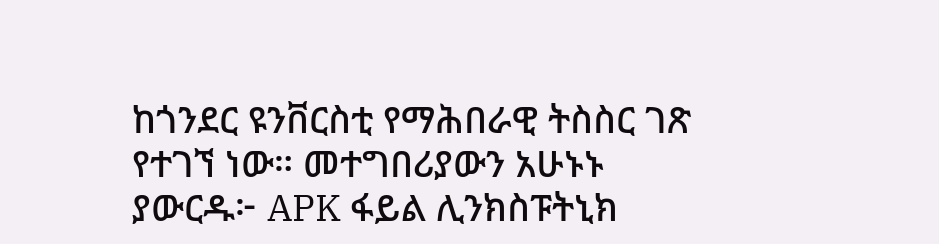ከጎንደር ዩንቨርስቲ የማሕበራዊ ትስስር ገጽ የተገኘ ነው። መተግበሪያውን አሁኑኑ ያውርዱ፦ APK ፋይል ሊንክስፑትኒክ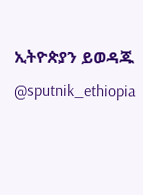ኢትዮጵያን ይወዳጁ @sputnik_ethiopia